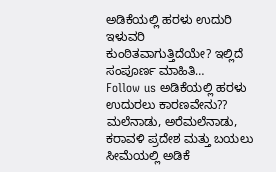ಅಡಿಕೆಯಲ್ಲಿ ಹರಳು ಉದುರಿ ಇಳುವರಿ ಕುಂಠಿತವಾಗುತ್ತಿದೆಯೇ? ಇಲ್ಲಿದೆ ಸಂಪೂರ್ಣ ಮಾಹಿತಿ…
Follow us ಅಡಿಕೆಯಲ್ಲಿ ಹರಳು ಉದುರಲು ಕಾರಣವೇನು?? ಮಲೆನಾಡು, ಅರೆಮಲೆನಾಡು, ಕರಾವಳಿ ಪ್ರದೇಶ ಮತ್ತು ಬಯಲು ಸೀಮೆಯಲ್ಲಿ ಅಡಿಕೆ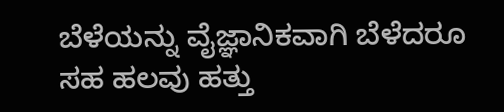ಬೆಳೆಯನ್ನು ವೈಜ್ಞಾನಿಕವಾಗಿ ಬೆಳೆದರೂ ಸಹ ಹಲವು ಹತ್ತು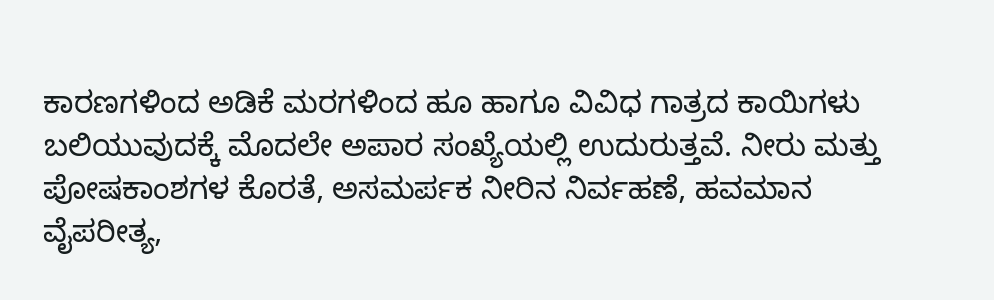ಕಾರಣಗಳಿಂದ ಅಡಿಕೆ ಮರಗಳಿಂದ ಹೂ ಹಾಗೂ ವಿವಿಧ ಗಾತ್ರದ ಕಾಯಿಗಳು ಬಲಿಯುವುದಕ್ಕೆ ಮೊದಲೇ ಅಪಾರ ಸಂಖ್ಯೆಯಲ್ಲಿ ಉದುರುತ್ತವೆ. ನೀರು ಮತ್ತು ಪೋಷಕಾಂಶಗಳ ಕೊರತೆ, ಅಸಮರ್ಪಕ ನೀರಿನ ನಿರ್ವಹಣೆ, ಹವಮಾನ ವೈಪರೀತ್ಯ,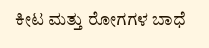ಕೀಟ ಮತ್ತು ರೋಗಗಳ ಬಾಧೆ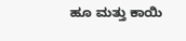ಹೂ ಮತ್ತು ಕಾಯಿ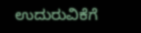ಉದುರುವಿಕೆಗೆ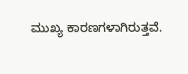ಮುಖ್ಯ ಕಾರಣಗಳಾಗಿರುತ್ತವೆ.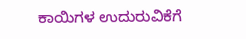ಕಾಯಿಗಳ ಉದುರುವಿಕೆಗೆ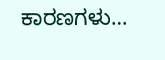ಕಾರಣಗಳು…